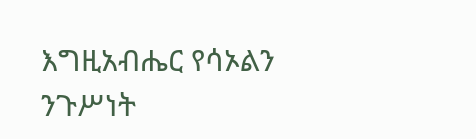እግዚአብሔር የሳኦልን ንጉሥነት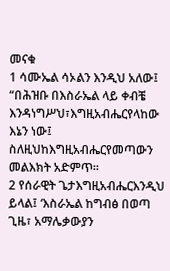መናቁ
1 ሳሙኤል ሳኦልን እንዲህ አለው፤ “በሕዝቡ በእስራኤል ላይ ቀብቼ እንዳነግሥህ፣እግዚአብሔርየላከው እኔን ነው፤ ስለዚህከእግዚአብሔርየመጣውን መልእክት አድምጥ።
2 የሰራዊት ጌታእግዚአብሔርእንዲህ ይላል፤ ‘እስራኤል ከግብፅ በወጣ ጊዜ፣ አማሌቃውያን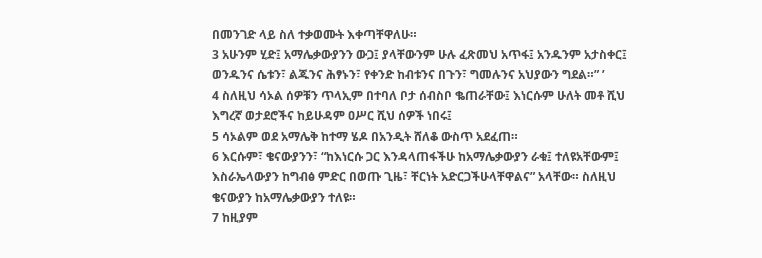በመንገድ ላይ ስለ ተቃወሙት እቀጣቸዋለሁ።
3 አሁንም ሂድ፤ አማሌቃውያንን ውጋ፤ ያላቸውንም ሁሉ ፈጽመህ አጥፋ፤ አንዱንም አታስቀር፤ ወንዱንና ሴቱን፣ ልጁንና ሕፃኑን፣ የቀንድ ከብቱንና በጉን፣ ግመሉንና አህያውን ግደል።” ’
4 ስለዚህ ሳኦል ሰዎቹን ጥላኢም በተባለ ቦታ ሰብስቦ ቈጠራቸው፤ እነርሱም ሁለት መቶ ሺህ እግረኛ ወታደሮችና ከይሁዳም ዐሥር ሺህ ሰዎች ነበሩ፤
5 ሳኦልም ወደ አማሌቅ ከተማ ሄዶ በአንዲት ሸለቆ ውስጥ አደፈጠ።
6 እርሱም፣ ቄናውያንን፣ “ከእነርሱ ጋር እንዳላጠፋችሁ ከአማሌቃውያን ራቁ፤ ተለዩአቸውም፤ እስራኤላውያን ከግብፅ ምድር በወጡ ጊዜ፣ ቸርነት አድርጋችሁላቸዋልና” አላቸው። ስለዚህ ቄናውያን ከአማሌቃውያን ተለዩ።
7 ከዚያም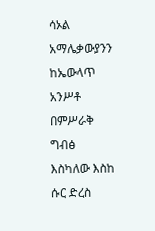ሳኦል አማሌቃውያንን ከኤውላጥ አንሥቶ በምሥራቅ ግብፅ እስካለው እስከ ሱር ድረስ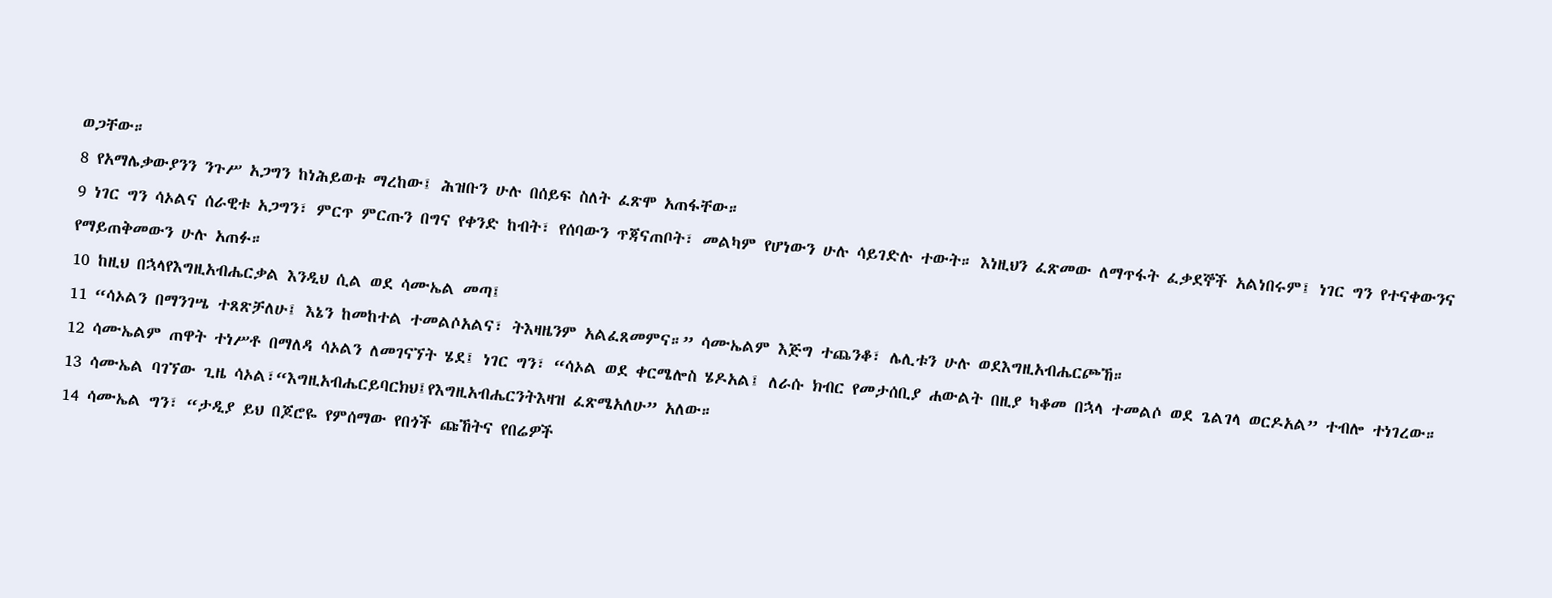ወጋቸው።
8 የአማሌቃውያንን ንጉሥ አጋግን ከነሕይወቱ ማረከው፤ ሕዝቡን ሁሉ በሰይፍ ስለት ፈጽሞ አጠፋቸው።
9 ነገር ግን ሳኦልና ሰራዊቱ አጋግን፣ ምርጥ ምርጡን በግና የቀንድ ከብት፣ የሰባውን ጥጃናጠቦት፣ መልካም የሆነውን ሁሉ ሳይገድሉ ተውት። እነዚህን ፈጽመው ለማጥፋት ፈቃደኞች አልነበሩም፤ ነገር ግን የተናቀውንና የማይጠቅመውን ሁሉ አጠፉ።
10 ከዚህ በኋላየእግዚአብሔርቃል እንዲህ ሲል ወደ ሳሙኤል መጣ፤
11 “ሳኦልን በማንገሤ ተጸጽቻለሁ፤ እኔን ከመከተል ተመልሶአልና፣ ትእዛዜንም አልፈጸመምና።” ሳሙኤልም እጅግ ተጨንቆ፣ ሌሊቱን ሁሉ ወደእግዚአብሔርጮኸ።
12 ሳሙኤልም ጠዋት ተነሥቶ በማለዳ ሳኦልን ለመገናኘት ሄደ፤ ነገር ግን፣ “ሳኦል ወደ ቀርሜሎስ ሄዶአል፤ ለራሱ ክብር የመታሰቢያ ሐውልት በዚያ ካቆመ በኋላ ተመልሶ ወደ ጌልገላ ወርዶአል” ተብሎ ተነገረው።
13 ሳሙኤል ባገኘው ጊዜ ሳኦል፣“እግዚአብሔርይባርክህ፤የእግዚአብሔርንትእዛዝ ፈጽሜአለሁ” አለው።
14 ሳሙኤል ግን፣ “ታዲያ ይህ በጆሮዬ የምሰማው የበጎች ጩኸትና የበሬዎች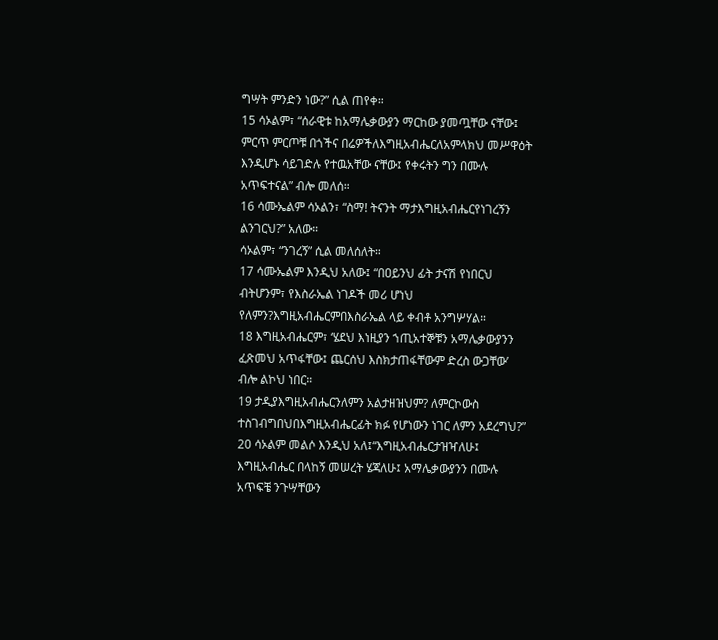ግሣት ምንድን ነው?” ሲል ጠየቀ።
15 ሳኦልም፣ “ሰራዊቱ ከአማሌቃውያን ማርከው ያመጧቸው ናቸው፤ ምርጥ ምርጦቹ በጎችና በሬዎችለእግዚአብሔርለአምላክህ መሥዋዕት እንዲሆኑ ሳይገድሉ የተዉአቸው ናቸው፤ የቀሩትን ግን በሙሉ አጥፍተናል” ብሎ መለሰ።
16 ሳሙኤልም ሳኦልን፣ “ስማ! ትናንት ማታእግዚአብሔርየነገረኝን ልንገርህ?” አለው።
ሳኦልም፣ “ንገረኝ” ሲል መለሰለት።
17 ሳሙኤልም እንዲህ አለው፤ “በዐይንህ ፊት ታናሽ የነበርህ ብትሆንም፣ የእስራኤል ነገዶች መሪ ሆነህ የለምን?እግዚአብሔርምበእስራኤል ላይ ቀብቶ አንግሦሃል።
18 እግዚአብሔርም፣ ‘ሄደህ እነዚያን ኀጢአተኞቹን አማሌቃውያንን ፈጽመህ አጥፋቸው፤ ጨርሰህ እስክታጠፋቸውም ድረስ ውጋቸው’ ብሎ ልኮህ ነበር።
19 ታዲያእግዚአብሔርንለምን አልታዘዝህም? ለምርኮውስ ተስገብግበህበእግዚአብሔርፊት ክፉ የሆነውን ነገር ለምን አደረግህ?”
20 ሳኦልም መልሶ እንዲህ አለ፤“እግዚአብሔርታዝዣለሁ፤ እግዚአብሔር በላከኝ መሠረት ሄጃለሁ፤ አማሌቃውያንን በሙሉ አጥፍቼ ንጉሣቸውን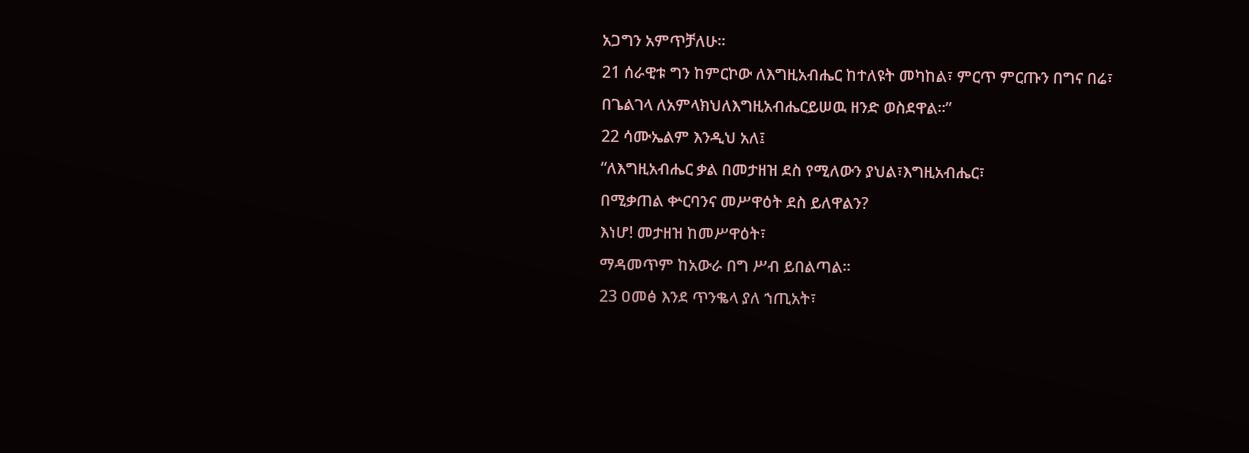አጋግን አምጥቻለሁ።
21 ሰራዊቱ ግን ከምርኮው ለእግዚአብሔር ከተለዩት መካከል፣ ምርጥ ምርጡን በግና በሬ፣ በጌልገላ ለአምላክህለእግዚአብሔርይሠዉ ዘንድ ወስደዋል።”
22 ሳሙኤልም እንዲህ አለ፤
“ለእግዚአብሔር ቃል በመታዘዝ ደስ የሚለውን ያህል፣እግዚአብሔር፣
በሚቃጠል ቍርባንና መሥዋዕት ደስ ይለዋልን?
እነሆ! መታዘዝ ከመሥዋዕት፣
ማዳመጥም ከአውራ በግ ሥብ ይበልጣል።
23 ዐመፅ እንደ ጥንቈላ ያለ ኀጢአት፣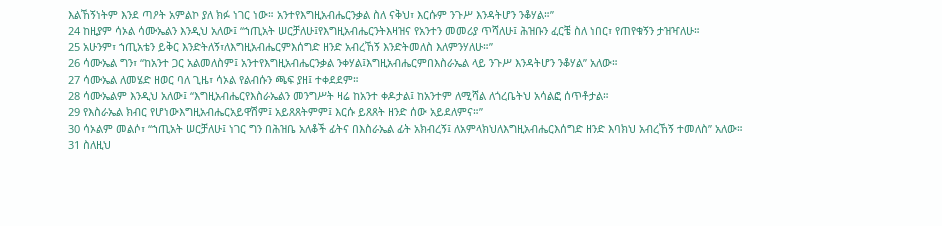እልኸኝነትም እንደ ጣዖት አምልኮ ያለ ክፉ ነገር ነው። አንተየእግዚአብሔርንቃል ስለ ናቅህ፣ እርሱም ንጉሥ እንዳትሆን ንቆሃል።”
24 ከዚያም ሳኦል ሳሙኤልን እንዲህ አለው፤ “ኀጢአት ሠርቻለሁ፤የእግዚአብሔርንትእዛዝና የአንተን መመሪያ ጥሻለሁ፤ ሕዝቡን ፈርቼ ስለ ነበር፣ የጠየቁኝን ታዝዣለሁ።
25 አሁንም፣ ኀጢአቴን ይቅር እንድትለኝ፣ለእግዚአብሔርምእሰግድ ዘንድ አብረኸኝ እንድትመለስ እለምንሃለሁ።”
26 ሳሙኤል ግን፣ “ከአንተ ጋር አልመለስም፤ አንተየእግዚአብሔርንቃል ንቀሃል፤እግዚአብሔርምበእስራኤል ላይ ንጉሥ እንዳትሆን ንቆሃል” አለው።
27 ሳሙኤል ለመሄድ ዘወር ባለ ጊዜ፣ ሳኦል የልብሱን ጫፍ ያዘ፤ ተቀደደም።
28 ሳሙኤልም እንዲህ አለው፤ “እግዚአብሔርየእስራኤልን መንግሥት ዛሬ ከአንተ ቀዶታል፤ ከአንተም ለሚሻል ለጎረቤትህ አሳልፎ ሰጥቶታል።
29 የእስራኤል ክብር የሆነውእግዚአብሔርአይዋሽም፤ አይጸጸትምም፤ እርሱ ይጸጸት ዘንድ ሰው አይደለምና።”
30 ሳኦልም መልሶ፣ “ኀጢአት ሠርቻለሁ፤ ነገር ግን በሕዝቤ አለቆች ፊትና በእስራኤል ፊት አክብረኝ፤ ለአምላክህለእግዚአብሔርእሰግድ ዘንድ እባክህ አብረኸኝ ተመለስ” አለው።
31 ስለዚህ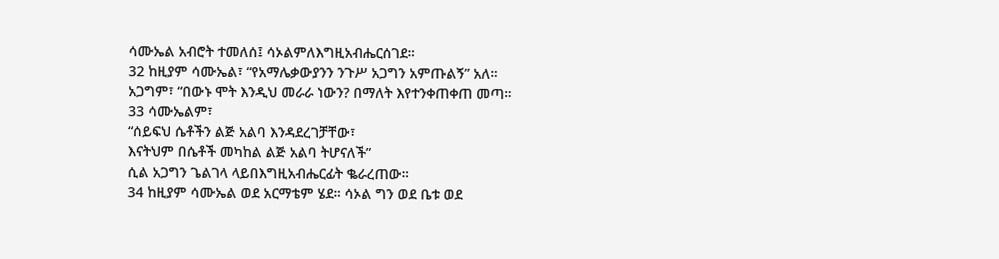ሳሙኤል አብሮት ተመለሰ፤ ሳኦልምለእግዚአብሔርሰገደ።
32 ከዚያም ሳሙኤል፣ “የአማሌቃውያንን ንጉሥ አጋግን አምጡልኝ” አለ።
አጋግም፣ “በውኑ ሞት እንዲህ መራራ ነውን? በማለት እየተንቀጠቀጠ መጣ።
33 ሳሙኤልም፣
“ሰይፍህ ሴቶችን ልጅ አልባ እንዳደረገቻቸው፣
እናትህም በሴቶች መካከል ልጅ አልባ ትሆናለች”
ሲል አጋግን ጌልገላ ላይበእግዚአብሔርፊት ቈራረጠው።
34 ከዚያም ሳሙኤል ወደ አርማቴም ሄደ። ሳኦል ግን ወደ ቤቱ ወደ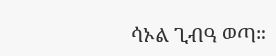ሳኦል ጊብዓ ወጣ።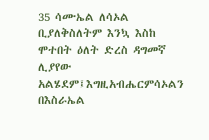35 ሳሙኤል ለሳኦል ቢያለቅስለትም እንኳ እስከ ሞተበት ዕለት ድረስ ዳግመኛ ሊያየው አልሄደም፤እግዚአብሔርምሳኦልን በእስራኤል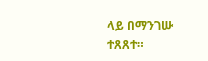ላይ በማንገሡ ተጸጸተ።